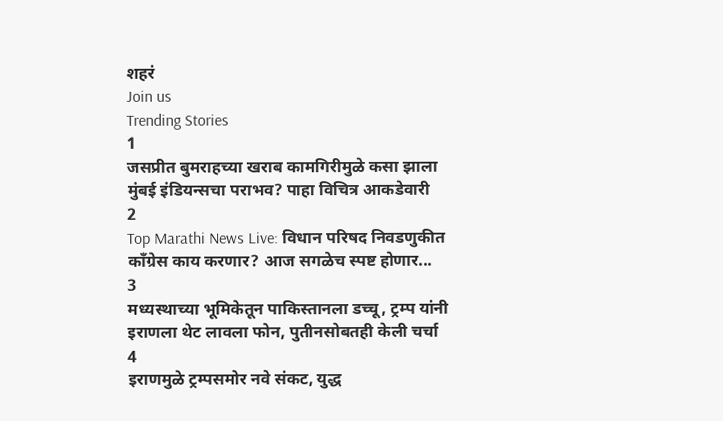शहरं
Join us
Trending Stories
1
जसप्रीत बुमराहच्या खराब कामगिरीमुळे कसा झाला मुंबई इंडियन्सचा पराभव? पाहा विचित्र आकडेवारी
2
Top Marathi News Live: विधान परिषद निवडणुकीत काँग्रेस काय करणार? आज सगळेच स्पष्ट होणार...
3
मध्यस्थाच्या भूमिकेतून पाकिस्तानला डच्चू, ट्रम्प यांनी इराणला थेट लावला फोन, पुतीनसोबतही केली चर्चा
4
इराणमुळे ट्रम्पसमोर नवे संकट, युद्ध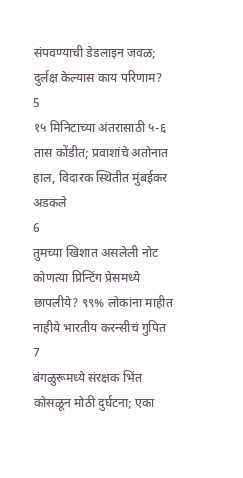संपवण्याची डेडलाइन जवळ; दुर्लक्ष केल्यास काय परिणाम?
5
१५ मिनिटाच्या अंतरासाठी ५-६ तास कोंडीत; प्रवाशांचे अतोनात हाल, विदारक स्थितीत मुंबईकर अडकले
6
तुमच्या खिशात असलेली नोट कोणत्या प्रिन्टिंग प्रेसमध्ये छापलीये? ९९% लोकांना माहीत नाहीये भारतीय करन्सीचं गुपित
7
बंगळुरूमध्ये संरक्षक भिंत कोसळून मोठी दुर्घटना; एका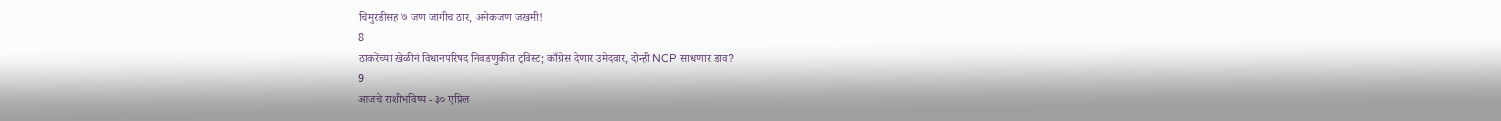चिमुरडीसह ७ जण जागीच ठार, अनेकजण जखमी!
8
ठाकरेंच्या खेळीनं विधानपरिषद निवडणुकीत ट्विस्ट; काँग्रेस देणार उमेदवार, दोन्ही NCP साधणार डाव?
9
आजचे राशीभविष्य - ३० एप्रिल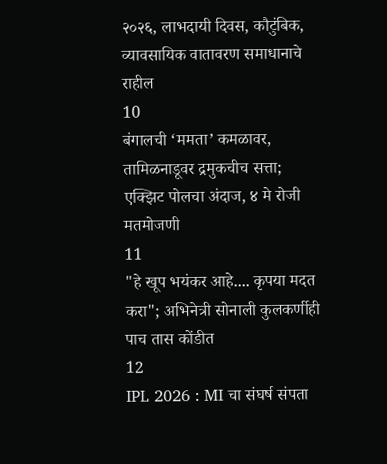२०२६, लाभदायी दिवस, कौटुंबिक, व्यावसायिक वातावरण समाधानाचे राहील
10
बंगालची ‘ममता’ कमळावर, तामिळनाडूवर द्रमुकचीच सत्ता; एक्झिट पोलचा अंदाज, ४ मे रोजी मतमोजणी
11
"हे खूप भयंकर आहे.... कृपया मदत करा"; अभिनेत्री सोनाली कुलकर्णीही पाच तास कोंडीत
12
IPL 2026 : MI चा संघर्ष संपता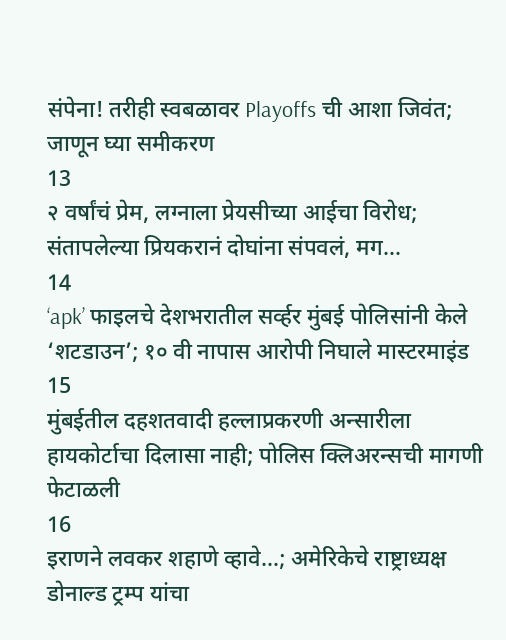संपेना! तरीही स्वबळावर Playoffs ची आशा जिवंत; जाणून घ्या समीकरण
13
२ वर्षांचं प्रेम, लग्नाला प्रेयसीच्या आईचा विरोध; संतापलेल्या प्रियकरानं दोघांना संपवलं, मग...
14
‘apk’ फाइलचे देशभरातील सर्व्हर मुंबई पोलिसांनी केले ‘शटडाउन’; १० वी नापास आरोपी निघाले मास्टरमाइंड
15
मुंबईतील दहशतवादी हल्लाप्रकरणी अन्सारीला हायकोर्टाचा दिलासा नाही; पोलिस क्लिअरन्सची मागणी फेटाळली
16
इराणने लवकर शहाणे व्हावे...; अमेरिकेचे राष्ट्राध्यक्ष डोनाल्ड ट्रम्प यांचा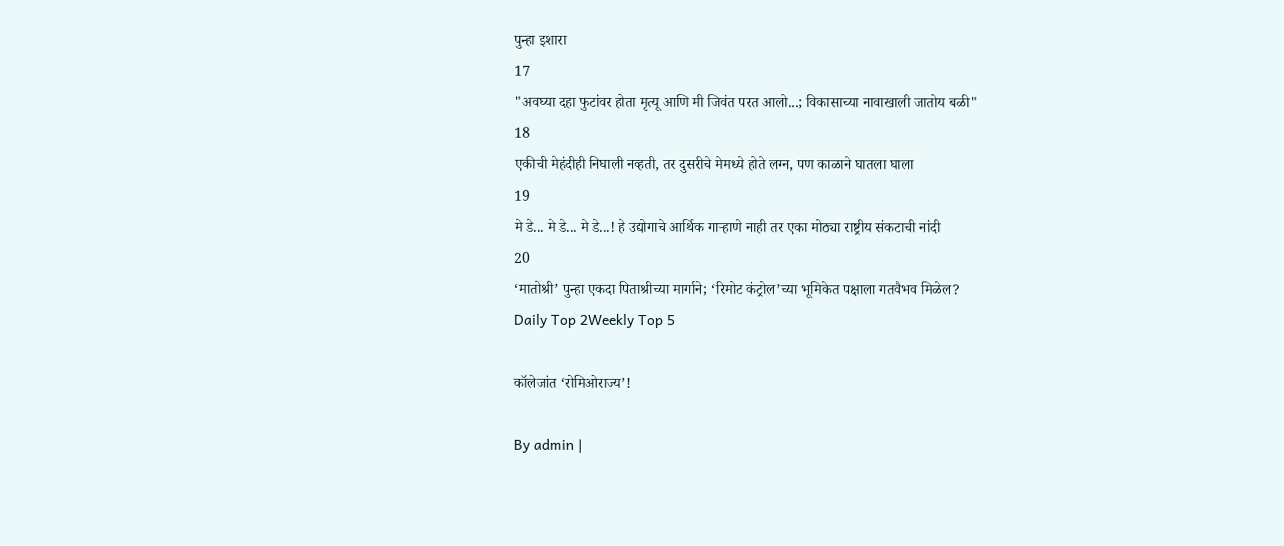पुन्हा इशारा
17
"अवघ्या दहा फुटांवर होता मृत्यू आणि मी जिवंत परत आलो...; विकासाच्या नावाखाली जातोय बळी"
18
एकीची मेहंदीही निघाली नव्हती, तर दुसरीचे मेमध्ये होते लग्न, पण काळाने घातला घाला
19
मे डे... मे डे... मे डे...! हे उद्योगाचे आर्थिक गाऱ्हाणे नाही तर एका मोठ्या राष्ट्रीय संकटाची नांदी
20
‘मातोश्री’ पुन्हा एकदा पिताश्रीच्या मार्गाने; ‘रिमोट कंट्रोल’च्या भूमिकेत पक्षाला गतवैभव मिळेल?
Daily Top 2Weekly Top 5

कॉलेजांत ‘रोमिओराज्य’!

By admin |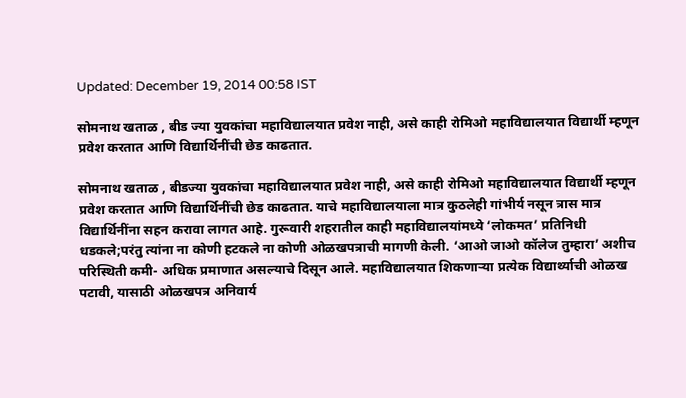Updated: December 19, 2014 00:58 IST

सोमनाथ खताळ , बीड ज्या युवकांचा महाविद्यालयात प्रवेश नाही, असे काही रोमिओ महाविद्यालयात विद्यार्थी म्हणून प्रवेश करतात आणि विद्यार्थिनींची छेड काढतात.

सोमनाथ खताळ , बीडज्या युवकांचा महाविद्यालयात प्रवेश नाही, असे काही रोमिओ महाविद्यालयात विद्यार्थी म्हणून प्रवेश करतात आणि विद्यार्थिनींची छेड काढतात. याचे महाविद्यालयाला मात्र कुठलेही गांभीर्य नसून त्रास मात्र विद्यार्थिनींना सहन करावा लागत आहे. गुरूवारी शहरातील काही महाविद्यालयांमध्ये ‘लोकमत’ प्रतिनिधी धडकले;परंतु त्यांना ना कोणी हटकले ना कोणी ओळखपत्राची मागणी केली. ‘आओ जाओ कॉलेज तुम्हारा’ अशीच परिस्थिती कमी- अधिक प्रमाणात असल्याचे दिसून आले. महाविद्यालयात शिकणाऱ्या प्रत्येक विद्यार्थ्याची ओळख पटावी, यासाठी ओळखपत्र अनिवार्य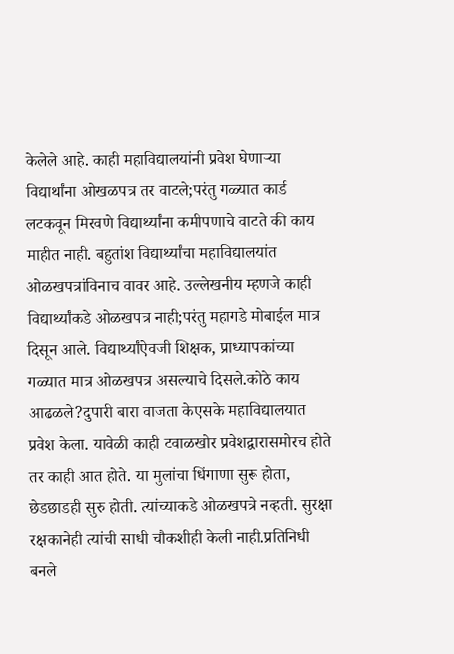केलेले आहे. काही महाविद्यालयांनी प्रवेश घेणाऱ्या विद्यार्थांना ओखळपत्र तर वाटले;परंतु गळ्यात कार्ड लटकवून मिरवणे विद्यार्थ्यांना कमीपणाचे वाटते की काय माहीत नाही. बहुतांश विद्यार्थ्यांचा महाविद्यालयांत ओळखपत्रांविनाच वावर आहे. उल्लेखनीय म्हणजे काही विद्यार्थ्यांकडे ओळखपत्र नाही;परंतु महागडे मोबाईल मात्र दिसून आले. विद्यार्थ्यांऐवजी शिक्षक, प्राध्यापकांच्या गळ्यात मात्र ओळखपत्र असल्याचे दिसले.कोठे काय आढळले?दुपारी बारा वाजता केएसके महाविद्यालयात प्रवेश केला. यावेळी काही टवाळखोर प्रवेशद्वारासमोरच होते तर काही आत होते. या मुलांचा धिंगाणा सुरू होता, छेडछाडही सुरु होती. त्यांच्याकडे ओळखपत्रे नव्हती. सुरक्षा रक्षकानेही त्यांची साधी चौकशीही केली नाही.प्रतिनिधी बनले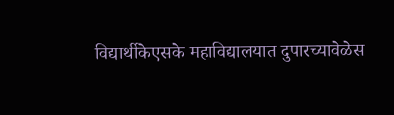विद्यार्थीकेएसके महाविद्यालयात दुपारच्यावेळेस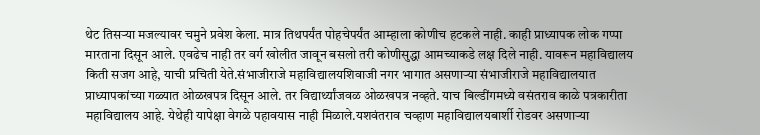थेट तिसऱ्या मजल्यावर चमुने प्रवेश केला. मात्र तिथपर्यंत पोहचेपर्यंत आम्हाला कोणीच हटकले नाही. काही प्राध्यापक लोक गप्पा मारताना दिसून आले. एवढेच नाही तर वर्ग खोलीत जावून बसलो तरी कोणीसुद्धा आमच्याकडे लक्ष दिले नाही. यावरून महाविद्यालय किती सजग आहे, याची प्रचिती येते.संभाजीराजे महाविद्यालयशिवाजी नगर भागात असणाऱ्या संभाजीराजे महाविद्यालयात प्राध्यापकांच्या गळ्यात ओळखपत्र दिसून आले. तर विद्यार्थ्यांजवळ ओळखपत्र नव्हते. याच बिल्डींगमध्ये वसंतराव काळे पत्रकारीता महाविद्यालय आहे. येथेही यापेक्षा वेगळे पहावयास नाही मिळाले.यशवंतराव चव्हाण महाविद्यालयबार्शी रोडवर असणाऱ्या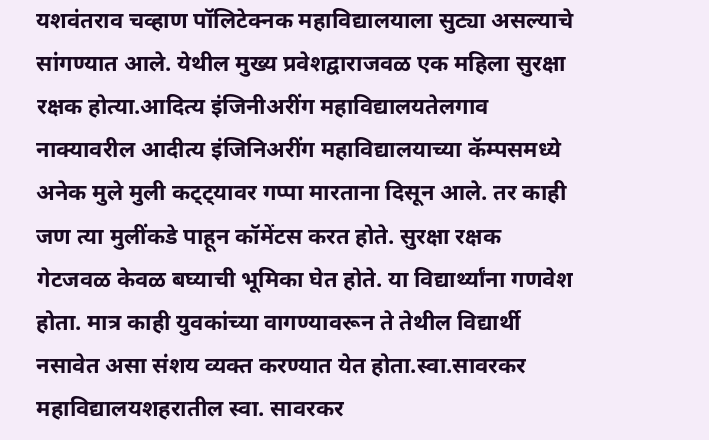यशवंतराव चव्हाण पॉलिटेक्नक महाविद्यालयाला सुट्या असल्याचे सांगण्यात आले. येथील मुख्य प्रवेशद्वाराजवळ एक महिला सुरक्षा रक्षक होत्या.आदित्य इंजिनीअरींग महाविद्यालयतेलगाव नाक्यावरील आदीत्य इंजिनिअरींग महाविद्यालयाच्या कॅम्पसमध्ये अनेक मुले मुली कट्ट्यावर गप्पा मारताना दिसून आले. तर काही जण त्या मुलींकडे पाहून कॉमेंटस करत होते. सुरक्षा रक्षक गेटजवळ केवळ बघ्याची भूमिका घेत होते. या विद्यार्थ्यांना गणवेश होता. मात्र काही युवकांच्या वागण्यावरून ते तेथील विद्यार्थी नसावेत असा संशय व्यक्त करण्यात येत होता.स्वा.सावरकर महाविद्यालयशहरातील स्वा. सावरकर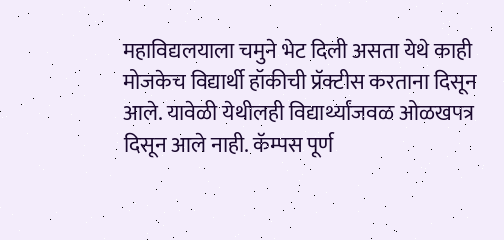महाविद्यलयाला चमुने भेट दिली असता येथे काही मोजकेच विद्यार्थी हॉकीची प्रॅक्टीस करताना दिसून आले. यावेळी येथीलही विद्यार्थ्यांजवळ ओळखपत्र दिसून आले नाही. कॅम्पस पूर्ण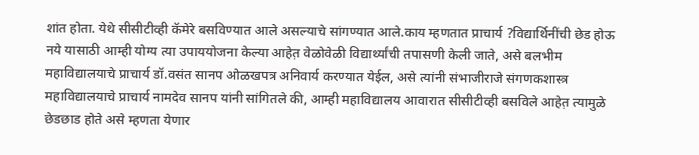शांत होता. येथे सीसीटीव्ही कॅमेरे बसविण्यात आले असल्याचे सांगण्यात आले.काय म्हणतात प्राचार्य ?विद्यार्थिनींची छेड होऊ नये यासाठी आम्ही योग्य त्या उपाययोजना केल्या आहेत़ वेळोवेळी विद्यार्थ्यांची तपासणी केली जाते, असे बलभीम महाविद्यालयाचे प्राचार्य डॉ.वसंत सानप ओळखपत्र अनिवार्य करण्यात येईल, असे त्यांनी संभाजीराजे संगणकशास्त्र महाविद्यालयाचे प्राचार्य नामदेव सानप यांनी सांगितले की, आम्ही महाविद्यालय आवारात सीसीटीव्ही बसविले आहेत़ त्यामुळे छेडछाड होते असे म्हणता येणार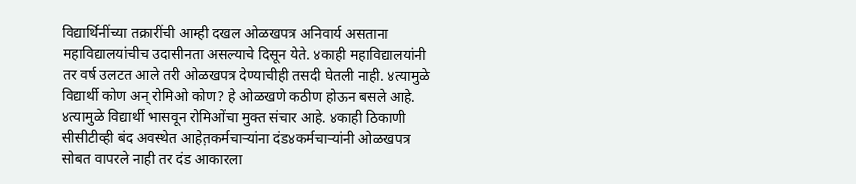विद्यार्थिनींच्या तक्रारींची आम्ही दखल ओळखपत्र अनिवार्य असताना महाविद्यालयांचीच उदासीनता असल्याचे दिसून येते. ४काही महाविद्यालयांनी तर वर्ष उलटत आले तरी ओळखपत्र देण्याचीही तसदी घेतली नाही. ४त्यामुळे विद्यार्थी कोण अन् रोमिओ कोण? हे ओळखणे कठीण होऊन बसले आहे. ४त्यामुळे विद्यार्थी भासवून रोमिओंचा मुक्त संचार आहे. ४काही ठिकाणी सीसीटीव्ही बंद अवस्थेत आहेत़कर्मचाऱ्यांना दंड४कर्मचाऱ्यांनी ओळखपत्र सोबत वापरले नाही तर दंड आकारला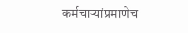कर्मचाऱ्यांप्रमाणेच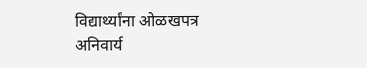विद्यार्थ्यांना ओळखपत्र अनिवार्य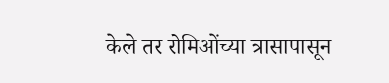केले तर रोमिओंच्या त्रासापासून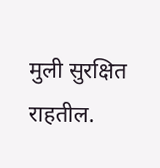मुली सुरक्षित राहतील.